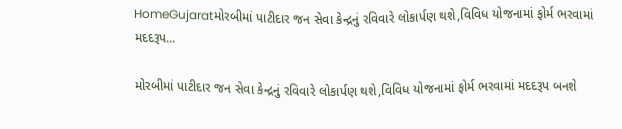HomeGujaratમોરબીમાં પાટીદાર જન સેવા કેન્દ્રનું રવિવારે લોકાર્પણ થશે,વિવિધ યોજનામાં ફોર્મ ભરવામાં મદદરૂપ...

મોરબીમાં પાટીદાર જન સેવા કેન્દ્રનું રવિવારે લોકાર્પણ થશે,વિવિધ યોજનામાં ફોર્મ ભરવામાં મદદરૂપ બનશે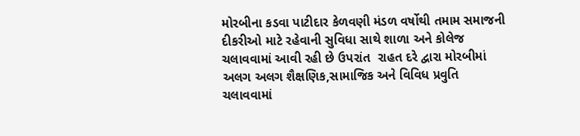મોરબીના કડવા પાટીદાર કેળવણી મંડળ વર્ષોથી તમામ સમાજની દીકરીઓ માટે રહેવાની સુવિધા સાથે શાળા અને કોલેજ ચલાવવામાં આવી રહી છે ઉપરાંત  રાહત દરે દ્વારા મોરબીમાં અલગ અલગ શૈક્ષણિક,સામાજિક અને વિવિધ પ્રવુતિ ચલાવવામાં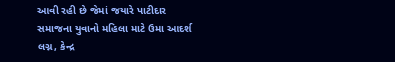આવી રહી છે જેમાં જયારે પાટીદાર સમાજના યુવાનો મહિલા માટે ઉમા આદર્શ લગ્ન, કેન્દ્ર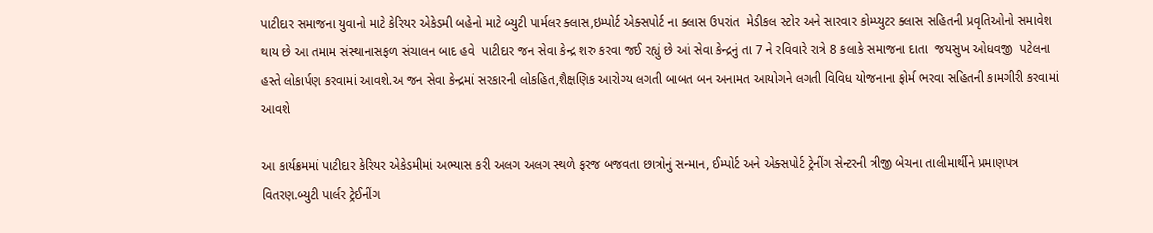પાટીદાર સમાજના યુવાનો માટે કેરિયર એકેડમી બહેનો માટે બ્યુટી પાર્મલર ક્લાસ,ઇમ્પોર્ટ એક્સપોર્ટ ના ક્લાસ ઉપરાંત  મેડીકલ સ્ટોર અને સારવાર કોમ્પ્યુટર ક્લાસ સહિતની પ્રવૃતિઓનો સમાવેશ થાય છે આ તમામ સંસ્થાનાસફળ સંચાલન બાદ હવે  પાટીદાર જન સેવા કેન્દ્ર શરુ કરવા જઈ રહ્યું છે આં સેવા કેન્દ્રનું તા 7 ને રવિવારે રાત્રે 8 કલાકે સમાજના દાતા  જયસુખ ઓધવજી  પટેલના હસ્તે લોકાર્પણ કરવામાં આવશે.અ જન સેવા કેન્દ્રમાં સરકારની લોકહિત,શૈક્ષણિક આરોગ્ય લગતી બાબત બન અનામત આયોગને લગતી વિવિધ યોજનાના ફોર્મ ભરવા સહિતની કામગીરી કરવામાં આવશે

આ કાર્યક્રમમાં પાટીદાર કેરિયર એકેડમીમાં અભ્યાસ કરી અલગ અલગ સ્થળે ફરજ બજવતા છાત્રોનું સન્માન, ઈમ્પોર્ટ અને એક્સપોર્ટ ટ્રેનીંગ સેન્ટરની ત્રીજી બેચના તાલીમાર્થીને પ્રમાણપત્ર વિતરણ.બ્યુટી પાર્લર ટ્રેઈનીંગ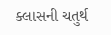ક્લાસની ચતુર્થ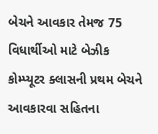બેચને આવકાર તેમજ 75 વિધાર્થીઓ માટે બેઝીક કોમ્પ્યૂટર ક્લાસની પ્રથમ બેચને આવકારવા સહિતના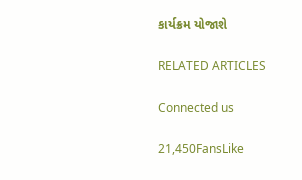કાર્યક્રમ યોજાશે

RELATED ARTICLES

Connected us

21,450FansLike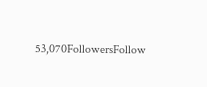53,070FollowersFollow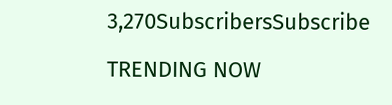3,270SubscribersSubscribe

TRENDING NOW